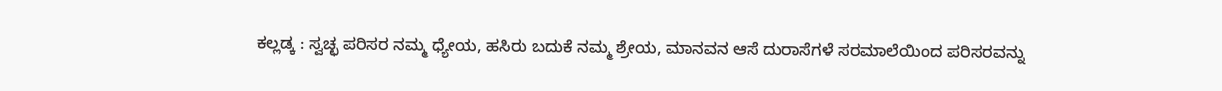ಕಲ್ಲಡ್ಕ : ಸ್ವಚ್ಛ ಪರಿಸರ ನಮ್ಮ ಧ್ಯೇಯ, ಹಸಿರು ಬದುಕೆ ನಮ್ಮ ಶ್ರೇಯ, ಮಾನವನ ಆಸೆ ದುರಾಸೆಗಳೆ ಸರಮಾಲೆಯಿಂದ ಪರಿಸರವನ್ನು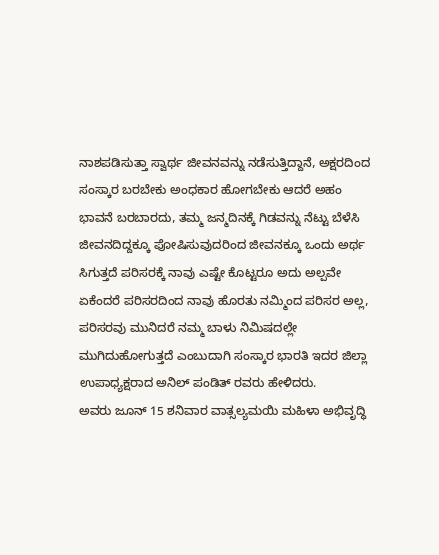ನಾಶಪಡಿಸುತ್ತಾ ಸ್ವಾರ್ಥ ಜೀವನವನ್ನು ನಡೆಸುತ್ತಿದ್ದಾನೆ, ಅಕ್ಷರದಿಂದ ಸಂಸ್ಕಾರ ಬರಬೇಕು ಅಂಧಕಾರ ಹೋಗಬೇಕು ಆದರೆ ಅಹಂ ಭಾವನೆ ಬರಬಾರದು, ತಮ್ಮ ಜನ್ಮದಿನಕ್ಕೆ ಗಿಡವನ್ನು ನೆಟ್ಟು ಬೆಳೆಸಿ ಜೀವನದಿದ್ದಕ್ಕೂ ಪೋಷಿಸುವುದರಿಂದ ಜೀವನಕ್ಕೂ ಒಂದು ಅರ್ಥ ಸಿಗುತ್ತದೆ ಪರಿಸರಕ್ಕೆ ನಾವು ಎಷ್ಟೇ ಕೊಟ್ಟರೂ ಅದು ಅಲ್ಪವೇ ಏಕೆಂದರೆ ಪರಿಸರದಿಂದ ನಾವು ಹೊರತು ನಮ್ಮಿಂದ ಪರಿಸರ ಅಲ್ಲ, ಪರಿಸರವು ಮುನಿದರೆ ನಮ್ಮ ಬಾಳು ನಿಮಿಷದಲ್ಲೇ ಮುಗಿದುಹೋಗುತ್ತದೆ ಎಂಬುದಾಗಿ ಸಂಸ್ಕಾರ ಭಾರತಿ ಇದರ ಜಿಲ್ಲಾ ಉಪಾಧ್ಯಕ್ಷರಾದ ಅನಿಲ್ ಪಂಡಿತ್ ರವರು ಹೇಳಿದರು.
ಅವರು ಜೂನ್ 15 ಶನಿವಾರ ವಾತ್ಸಲ್ಯಮಯಿ ಮಹಿಳಾ ಅಭಿವೃದ್ಧಿ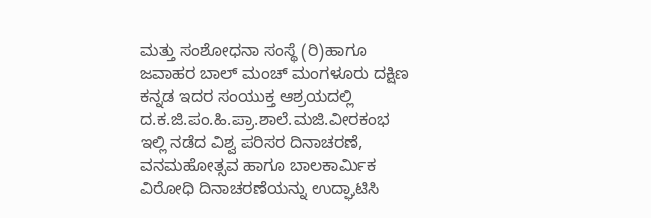ಮತ್ತು ಸಂಶೋಧನಾ ಸಂಸ್ಥೆ (ರಿ)ಹಾಗೂ ಜವಾಹರ ಬಾಲ್ ಮಂಚ್ ಮಂಗಳೂರು ದಕ್ಷಿಣ ಕನ್ನಡ ಇದರ ಸಂಯುಕ್ತ ಆಶ್ರಯದಲ್ಲಿ ದ.ಕ.ಜಿ.ಪಂ.ಹಿ.ಪ್ರಾ.ಶಾಲೆ.ಮಜಿ.ವೀರಕಂಭ ಇಲ್ಲಿ ನಡೆದ ವಿಶ್ವ ಪರಿಸರ ದಿನಾಚರಣೆ, ವನಮಹೋತ್ಸವ ಹಾಗೂ ಬಾಲಕಾರ್ಮಿಕ ವಿರೋಧಿ ದಿನಾಚರಣೆಯನ್ನು ಉದ್ಘಾಟಿಸಿ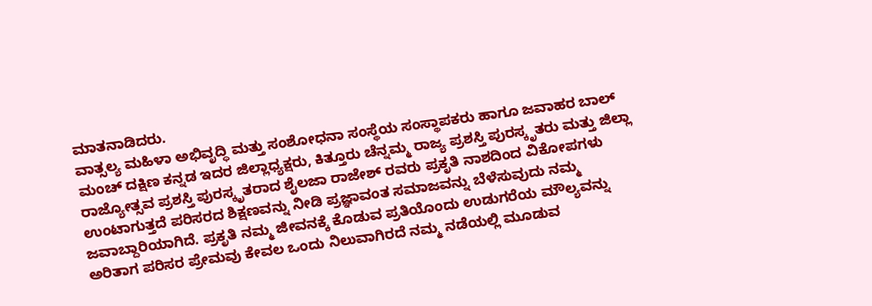ಮಾತನಾಡಿದರು.
ವಾತ್ಸಲ್ಯ ಮಹಿಳಾ ಅಭಿವೃದ್ಧಿ ಮತ್ತು ಸಂಶೋಧನಾ ಸಂಸ್ಥೆಯ ಸಂಸ್ಥಾಪಕರು ಹಾಗೂ ಜವಾಹರ ಬಾಲ್ ಮಂಚ್ ದಕ್ಷಿಣ ಕನ್ನಡ ಇದರ ಜಿಲ್ಲಾಧ್ಯಕ್ಷರು, ಕಿತ್ತೂರು ಚೆನ್ನಮ್ಮ ರಾಜ್ಯ ಪ್ರಶಸ್ತಿ ಪುರಸ್ಕೃತರು ಮತ್ತು ಜಿಲ್ಲಾ ರಾಜ್ಯೋತ್ಸವ ಪ್ರಶಸ್ತಿ ಪುರಸ್ಕೃತರಾದ ಶೈಲಜಾ ರಾಜೇಶ್ ರವರು ಪ್ರಕೃತಿ ನಾಶದಿಂದ ವಿಕೋಪಗಳು ಉಂಟಾಗುತ್ತದೆ ಪರಿಸರದ ಶಿಕ್ಷಣವನ್ನು ನೀಡಿ ಪ್ರಜ್ಞಾವಂತ ಸಮಾಜವನ್ನು ಬೆಳೆಸುವುದು ನಮ್ಮ ಜವಾಬ್ದಾರಿಯಾಗಿದೆ. ಪ್ರಕೃತಿ ನಮ್ಮ ಜೀವನಕ್ಕೆ ಕೊಡುವ ಪ್ರತಿಯೊಂದು ಉಡುಗರೆಯ ಮೌಲ್ಯವನ್ನು ಅರಿತಾಗ ಪರಿಸರ ಪ್ರೇಮವು ಕೇವಲ ಒಂದು ನಿಲುವಾಗಿರದೆ ನಮ್ಮ ನಡೆಯಲ್ಲಿ ಮೂಡುವ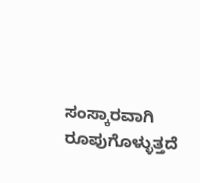ಸಂಸ್ಕಾರವಾಗಿ ರೂಪುಗೊಳ್ಳುತ್ತದೆ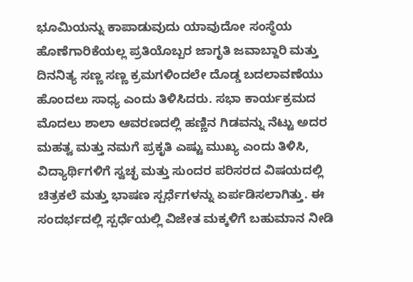ಭೂಮಿಯನ್ನು ಕಾಪಾಡುವುದು ಯಾವುದೋ ಸಂಸ್ಥೆಯ ಹೊಣೆಗಾರಿಕೆಯಲ್ಲ ಪ್ರತಿಯೊಬ್ಬರ ಜಾಗೃತಿ ಜವಾಬ್ದಾರಿ ಮತ್ತು ದಿನನಿತ್ಯ ಸಣ್ಣ ಸಣ್ಣ ಕ್ರಮಗಳಿಂದಲೇ ದೊಡ್ಡ ಬದಲಾವಣೆಯು ಹೊಂದಲು ಸಾಧ್ಯ ಎಂದು ತಿಳಿಸಿದರು. ಸಭಾ ಕಾರ್ಯಕ್ರಮದ ಮೊದಲು ಶಾಲಾ ಆವರಣದಲ್ಲಿ ಹಣ್ಣಿನ ಗಿಡವನ್ನು ನೆಟ್ಟು ಅದರ ಮಹತ್ವ ಮತ್ತು ನಮಗೆ ಪ್ರಕೃತಿ ಎಷ್ಟು ಮುಖ್ಯ ಎಂದು ತಿಳಿಸಿ, ವಿದ್ಯಾರ್ಥಿಗಳಿಗೆ ಸ್ವಚ್ಛ ಮತ್ತು ಸುಂದರ ಪರಿಸರದ ವಿಷಯದಲ್ಲಿ ಚಿತ್ರಕಲೆ ಮತ್ತು ಭಾಷಣ ಸ್ಪರ್ಧೆಗಳನ್ನು ಏರ್ಪಡಿಸಲಾಗಿತ್ತು. ಈ ಸಂದರ್ಭದಲ್ಲಿ ಸ್ಪರ್ಧೆಯಲ್ಲಿ ವಿಜೇತ ಮಕ್ಕಳಿಗೆ ಬಹುಮಾನ ನೀಡಿ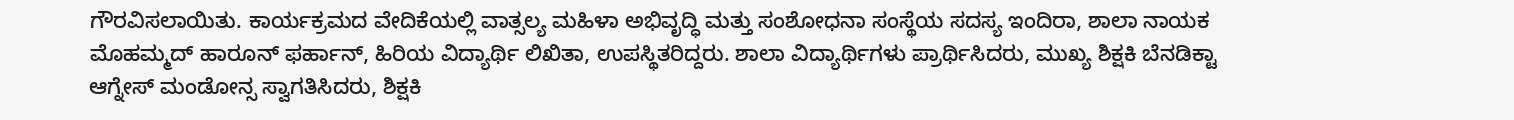ಗೌರವಿಸಲಾಯಿತು. ಕಾರ್ಯಕ್ರಮದ ವೇದಿಕೆಯಲ್ಲಿ ವಾತ್ಸಲ್ಯ ಮಹಿಳಾ ಅಭಿವೃದ್ಧಿ ಮತ್ತು ಸಂಶೋಧನಾ ಸಂಸ್ಥೆಯ ಸದಸ್ಯ ಇಂದಿರಾ, ಶಾಲಾ ನಾಯಕ ಮೊಹಮ್ಮದ್ ಹಾರೂನ್ ಫರ್ಹಾನ್, ಹಿರಿಯ ವಿದ್ಯಾರ್ಥಿ ಲಿಖಿತಾ, ಉಪಸ್ಥಿತರಿದ್ದರು. ಶಾಲಾ ವಿದ್ಯಾರ್ಥಿಗಳು ಪ್ರಾರ್ಥಿಸಿದರು, ಮುಖ್ಯ ಶಿಕ್ಷಕಿ ಬೆನಡಿಕ್ಟಾ ಆಗ್ನೇಸ್ ಮಂಡೋನ್ಸ ಸ್ವಾಗತಿಸಿದರು, ಶಿಕ್ಷಕಿ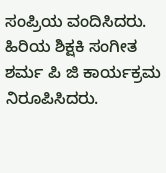ಸಂಪ್ರಿಯ ವಂದಿಸಿದರು. ಹಿರಿಯ ಶಿಕ್ಷಕಿ ಸಂಗೀತ ಶರ್ಮ ಪಿ ಜಿ ಕಾರ್ಯಕ್ರಮ ನಿರೂಪಿಸಿದರು.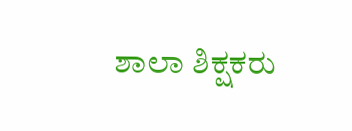ಶಾಲಾ ಶಿಕ್ಷಕರು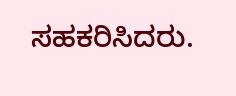ಸಹಕರಿಸಿದರು.